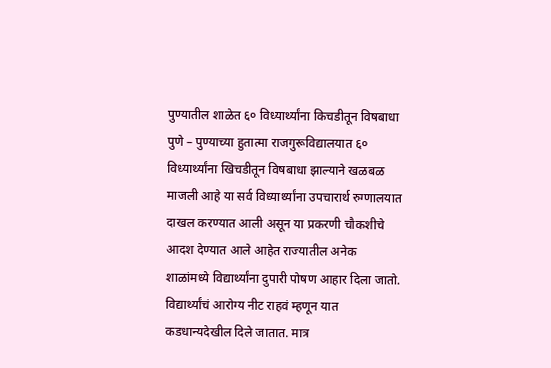पुण्यातील शाळेत ६० विध्यार्थ्यांना किचडीतून विषबाधा
पुणे – पुण्याच्या हुतात्मा राजगुरूविद्यालयात ६० विध्यार्थ्यांना खिचडीतून विषबाधा झाल्याने खळबळ माजली आहे या सर्व विध्यार्थ्यांना उपचारार्थ रुग्णालयात दाखल करण्यात आली असून या प्रकरणी चौकशीचे आदश देण्यात आले आहेत राज्यातील अनेक शाळांमध्ये विद्यार्थ्यांना दुपारी पोषण आहार दिला जातो. विद्यार्थ्यांचं आरोग्य नीट राहवं म्हणून यात कडधान्यदेखील दिले जातात. मात्र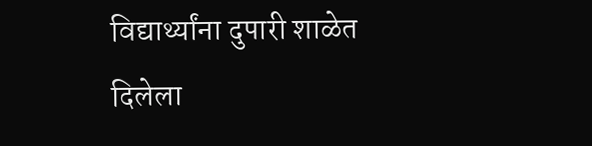विद्यार्थ्यांना दुपारी शाळेत दिलेला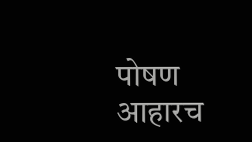पोषण आहारच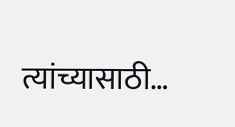त्यांच्यासाठी…